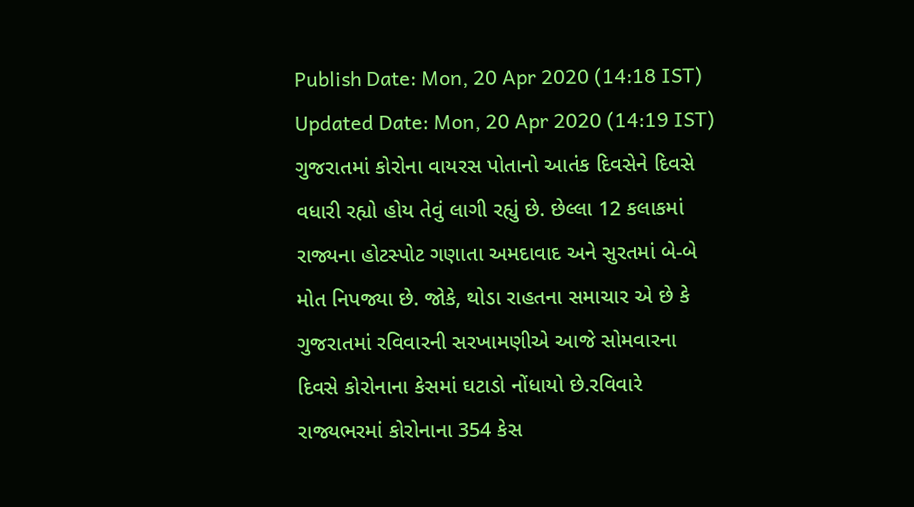Publish Date: Mon, 20 Apr 2020 (14:18 IST)
Updated Date: Mon, 20 Apr 2020 (14:19 IST)
ગુજરાતમાં કોરોના વાયરસ પોતાનો આતંક દિવસેને દિવસે વધારી રહ્યો હોય તેવું લાગી રહ્યું છે. છેલ્લા 12 કલાકમાં રાજ્યના હોટસ્પોટ ગણાતા અમદાવાદ અને સુરતમાં બે-બે મોત નિપજ્યા છે. જોકે, થોડા રાહતના સમાચાર એ છે કે ગુજરાતમાં રવિવારની સરખામણીએ આજે સોમવારના દિવસે કોરોનાના કેસમાં ઘટાડો નોંધાયો છે.રવિવારે રાજ્યભરમાં કોરોનાના 354 કેસ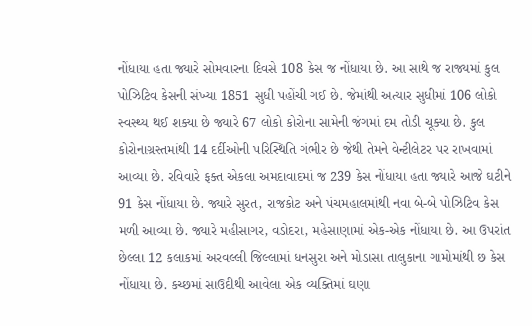નોંધાયા હતા જ્યારે સોમવારના દિવસે 108 કેસ જ નોંધાયા છે. આ સાથે જ રાજ્યમાં કુલ પોઝિટિવ કેસની સંખ્યા 1851 સુધી પહોંચી ગઈ છે. જેમાંથી અત્યાર સુધીમાં 106 લોકો સ્વસ્થ્ય થઈ શક્યા છે જ્યારે 67 લોકો કોરોના સામેની જંગમાં દમ તોડી ચૂક્યા છે. કુલ કોરોનાગ્રસ્તમાંથી 14 દર્દીઓની પરિસ્થિતિ ગંભીર છે જેથી તેમને વેન્ટીલેટર પર રાખવામાં આવ્યા છે. રવિવારે ફક્ત એકલા અમદાવાદમાં જ 239 કેસ નોંધાયા હતા જ્યારે આજે ઘટીને 91 કેસ નોંધાયા છે. જ્યારે સુરત, રાજકોટ અને પંચમહાલમાંથી નવા બે-બે પોઝિટિવ કેસ મળી આવ્યા છે. જ્યારે મહીસાગર, વડોદરા, મહેસાણામાં એક-એક નોંધાયા છે. આ ઉપરાંત છેલ્લા 12 કલાકમાં અરવલ્લી જિલ્લામાં ધનસુરા અને મોડાસા તાલુકાના ગામોમાંથી છ કેસ નોંધાયા છે. કચ્છમાં સાઉદીથી આવેલા એક વ્યક્તિમાં ઘણા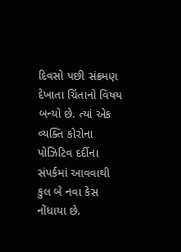દિવસો પછી સંક્રમણ દેખાતા ચિંતાનો વિષય બન્યો છે. ત્યાં એક વ્યક્તિ કોરોના પોઝિટિવ દર્દીના સંપર્કમાં આવવાથી કુલ બે નવા કેસ નોંધાયા છે.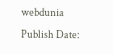webdunia
Publish Date: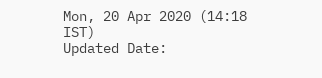Mon, 20 Apr 2020 (14:18 IST)
Updated Date: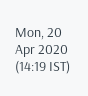Mon, 20 Apr 2020 (14:19 IST)